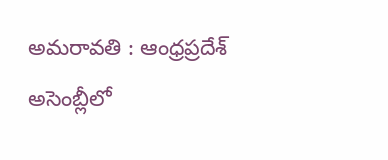అమరావతి : ఆంధ్రప్రదేశ్ అసెంబ్లీలో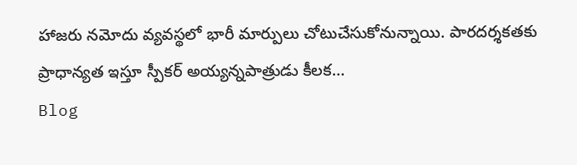హాజరు నమోదు వ్యవస్థలో భారీ మార్పులు చోటుచేసుకోనున్నాయి. పారదర్శకతకు ప్రాధాన్యత ఇస్తూ స్పీకర్ అయ్యన్నపాత్రుడు కీలక…
Blog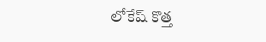లోకేష్ కొత్త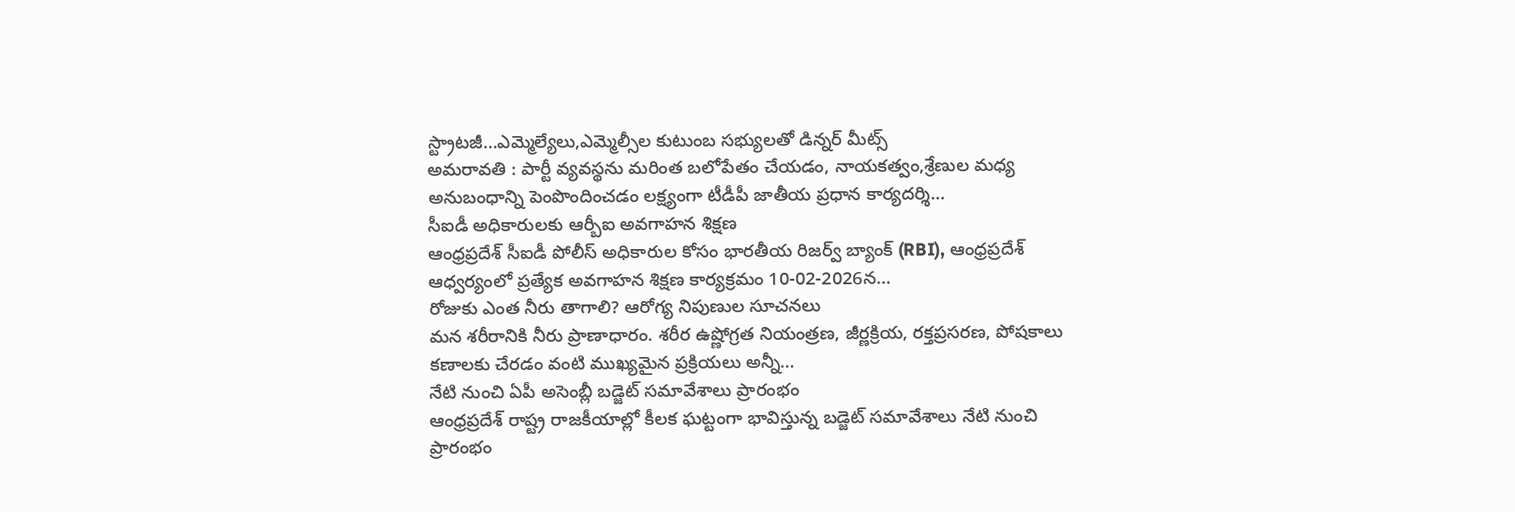స్ట్రాటజీ…ఎమ్మెల్యేలు,ఎమ్మెల్సీల కుటుంబ సభ్యులతో డిన్నర్ మీట్స్
అమరావతి : పార్టీ వ్యవస్థను మరింత బలోపేతం చేయడం, నాయకత్వం,శ్రేణుల మధ్య అనుబంధాన్ని పెంపొందించడం లక్ష్యంగా టీడీపీ జాతీయ ప్రధాన కార్యదర్శి…
సీఐడీ అధికారులకు ఆర్బీఐ అవగాహన శిక్షణ
ఆంధ్రప్రదేశ్ సీఐడీ పోలీస్ అధికారుల కోసం భారతీయ రిజర్వ్ బ్యాంక్ (RBI), ఆంధ్రప్రదేశ్ ఆధ్వర్యంలో ప్రత్యేక అవగాహన శిక్షణ కార్యక్రమం 10-02-2026న…
రోజుకు ఎంత నీరు తాగాలి? ఆరోగ్య నిపుణుల సూచనలు
మన శరీరానికి నీరు ప్రాణాధారం. శరీర ఉష్ణోగ్రత నియంత్రణ, జీర్ణక్రియ, రక్తప్రసరణ, పోషకాలు కణాలకు చేరడం వంటి ముఖ్యమైన ప్రక్రియలు అన్నీ…
నేటి నుంచి ఏపీ అసెంబ్లీ బడ్జెట్ సమావేశాలు ప్రారంభం
ఆంధ్రప్రదేశ్ రాష్ట్ర రాజకీయాల్లో కీలక ఘట్టంగా భావిస్తున్న బడ్జెట్ సమావేశాలు నేటి నుంచి ప్రారంభం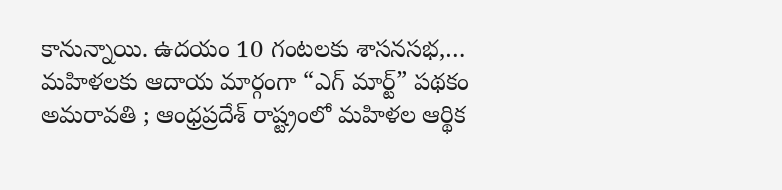కానున్నాయి. ఉదయం 10 గంటలకు శాసనసభ,…
మహిళలకు ఆదాయ మార్గంగా “ఎగ్ మార్ట్” పథకం
అమరావతి ; ఆంధ్రప్రదేశ్ రాష్ట్రంలో మహిళల ఆర్థిక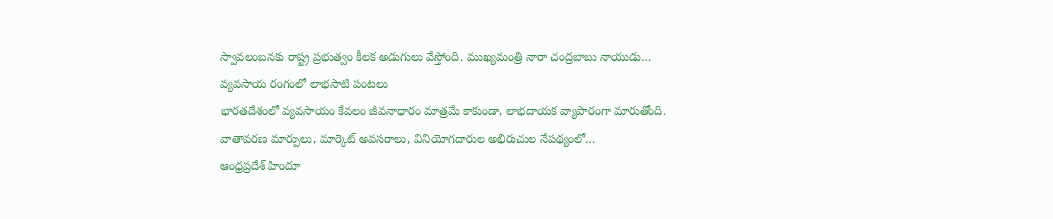స్వావలంబనకు రాష్ట్ర ప్రభుత్వం కీలక అడుగులు వేస్తోంది. ముఖ్యమంత్రి నారా చంద్రబాబు నాయుడు…
వ్యవసాయ రంగంలో లాభసాటి పంటలు
భారతదేశంలో వ్యవసాయం కేవలం జీవనాధారం మాత్రమే కాకుండా, లాభదాయక వ్యాపారంగా మారుతోంది. వాతావరణ మార్పులు, మార్కెట్ అవసరాలు, వినియోగదారుల అభిరుచుల నేపథ్యంలో…
ఆంధ్రప్రదేశ్ హిందూ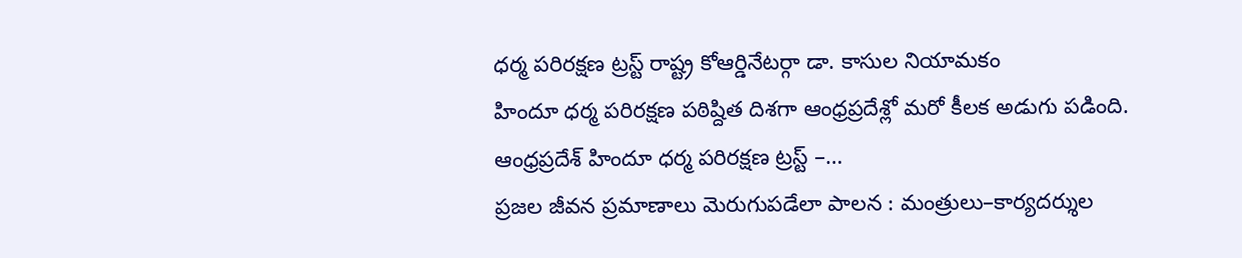ధర్మ పరిరక్షణ ట్రస్ట్ రాష్ట్ర కోఆర్డినేటర్గా డా. కాసుల నియామకం
హిందూ ధర్మ పరిరక్షణ పఠిష్దిత దిశగా ఆంధ్రప్రదేశ్లో మరో కీలక అడుగు పడింది. ఆంధ్రప్రదేశ్ హిందూ ధర్మ పరిరక్షణ ట్రస్ట్ –…
ప్రజల జీవన ప్రమాణాలు మెరుగుపడేలా పాలన : మంత్రులు–కార్యదర్శుల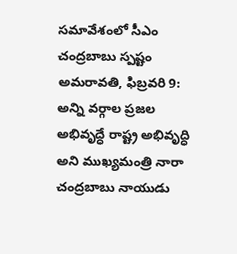సమావేశంలో సీఎం చంద్రబాబు స్పష్టం
అమరావతి, ఫిబ్రవరి 9: అన్ని వర్గాల ప్రజల అభివృద్ధే రాష్ట్ర అభివృద్ధి అని ముఖ్యమంత్రి నారా చంద్రబాబు నాయుడు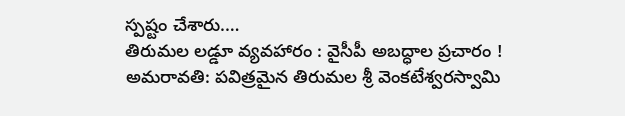స్పష్టం చేశారు.…
తిరుమల లడ్డూ వ్యవహారం : వైసీపీ అబద్ధాల ప్రచారం !
అమరావతి: పవిత్రమైన తిరుమల శ్రీ వెంకటేశ్వరస్వామి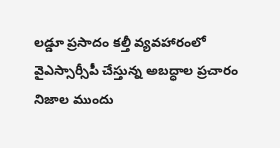లడ్డూ ప్రసాదం కల్తీ వ్యవహారంలో వైఎస్సార్సీపీ చేస్తున్న అబద్ధాల ప్రచారం నిజాల ముందు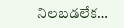నిలబడలేక…